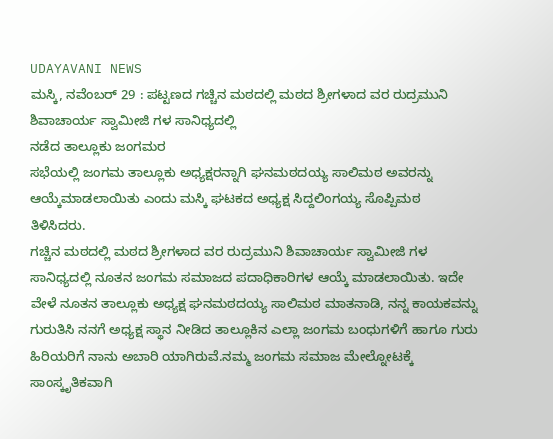UDAYAVANI NEWS
ಮಸ್ಕಿ, ನವೆಂಬರ್ 29 : ಪಟ್ಟಣದ ಗಚ್ಚಿನ ಮಠದಲ್ಲಿ ಮಠದ ಶ್ರೀಗಳಾದ ವರ ರುದ್ರಮುನಿ ಶಿವಾಚಾರ್ಯ ಸ್ವಾಮೀಜಿ ಗಳ ಸಾನಿಧ್ಯದಲ್ಲಿ
ನಡೆದ ತಾಲ್ಲೂಕು ಜಂಗಮರ
ಸಭೆಯಲ್ಲಿ ಜಂಗಮ ತಾಲ್ಲೂಕು ಅಧ್ಯಕ್ಷರನ್ನಾಗಿ ಘನಮಠದಯ್ಯ ಸಾಲಿಮಠ ಅವರನ್ನು ಆಯ್ಕೆಮಾಡಲಾಯಿತು ಎಂದು ಮಸ್ಕಿ ಘಟಕದ ಅಧ್ಯಕ್ಷ ಸಿದ್ದಲಿಂಗಯ್ಯ ಸೊಪ್ಪಿಮಠ ತಿಳಿಸಿದರು.
ಗಚ್ಚಿನ ಮಠದಲ್ಲಿ ಮಠದ ಶ್ರೀಗಳಾದ ವರ ರುದ್ರಮುನಿ ಶಿವಾಚಾರ್ಯ ಸ್ವಾಮೀಜಿ ಗಳ ಸಾನಿಧ್ಯದಲ್ಲಿ ನೂತನ ಜಂಗಮ ಸಮಾಜದ ಪದಾಧಿಕಾರಿಗಳ ಆಯ್ಕೆ ಮಾಡಲಾಯಿತು. ಇದೇ ವೇಳೆ ನೂತನ ತಾಲ್ಲೂಕು ಅಧ್ಯಕ್ಷ ಘನಮಠದಯ್ಯ ಸಾಲಿಮಠ ಮಾತನಾಡಿ, ನನ್ನ ಕಾಯಕವನ್ನು ಗುರುತಿಸಿ ನನಗೆ ಅಧ್ಯಕ್ಷ ಸ್ಥಾನ ನೀಡಿದ ತಾಲ್ಲೂಕಿನ ಎಲ್ಲಾ ಜಂಗಮ ಬಂಧುಗಳಿಗೆ ಹಾಗೂ ಗುರು ಹಿರಿಯರಿಗೆ ನಾನು ಅಬಾರಿ ಯಾಗಿರುವೆ.ನಮ್ಮ ಜಂಗಮ ಸಮಾಜ ಮೇಲ್ನೋಟಕ್ಕೆ ಸಾಂಸ್ಕೃತಿಕವಾಗಿ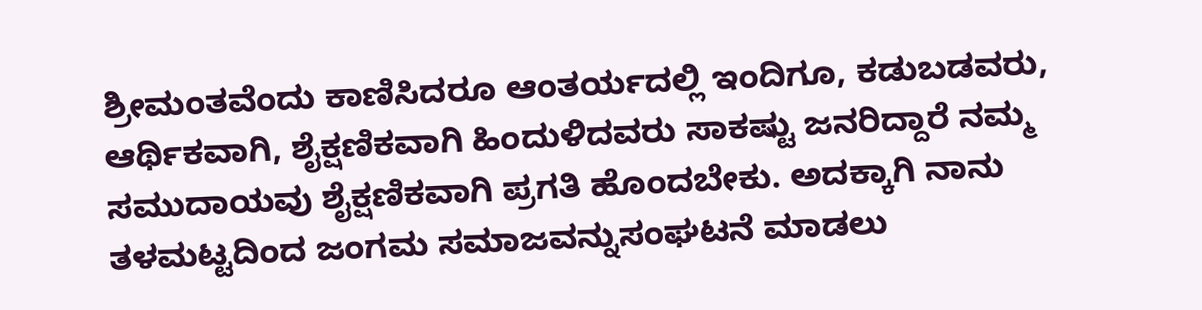ಶ್ರೀಮಂತವೆಂದು ಕಾಣಿಸಿದರೂ ಆಂತರ್ಯದಲ್ಲಿ ಇಂದಿಗೂ, ಕಡುಬಡವರು, ಆರ್ಥಿಕವಾಗಿ, ಶೈಕ್ಷಣಿಕವಾಗಿ ಹಿಂದುಳಿದವರು ಸಾಕಷ್ಟು ಜನರಿದ್ದಾರೆ ನಮ್ಮ ಸಮುದಾಯವು ಶೈಕ್ಷಣಿಕವಾಗಿ ಪ್ರಗತಿ ಹೊಂದಬೇಕು. ಅದಕ್ಕಾಗಿ ನಾನು ತಳಮಟ್ಟದಿಂದ ಜಂಗಮ ಸಮಾಜವನ್ನುಸಂಘಟನೆ ಮಾಡಲು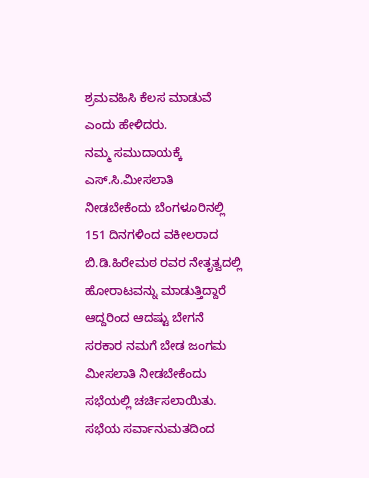ಶ್ರಮವಹಿಸಿ ಕೆಲಸ ಮಾಡುವೆ ಎಂದು ಹೇಳಿದರು.
ನಮ್ಮ ಸಮುದಾಯಕ್ಕೆ ಎಸ್.ಸಿ.ಮೀಸಲಾತಿ ನೀಡಬೇಕೆಂದು ಬೆಂಗಳೂರಿನಲ್ಲಿ 151 ದಿನಗಳಿಂದ ವಕೀಲರಾದ ಬಿ.ಡಿ.ಹಿರೇಮಠ ರವರ ನೇತೃತ್ವದಲ್ಲಿ ಹೋರಾಟವನ್ನು ಮಾಡುತ್ತಿದ್ದಾರೆ ಆದ್ದರಿಂದ ಆದಷ್ಟು ಬೇಗನೆ ಸರಕಾರ ನಮಗೆ ಬೇಡ ಜಂಗಮ ಮೀಸಲಾತಿ ನೀಡಬೇಕೆಂದು ಸಭೆಯಲ್ಲಿ ಚರ್ಚಿಸಲಾಯಿತು.
ಸಭೆಯ ಸರ್ವಾನುಮತದಿಂದ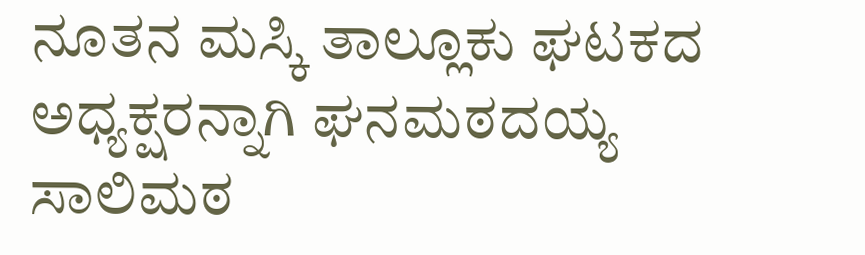ನೂತನ ಮಸ್ಕಿ ತಾಲ್ಲೂಕು ಘಟಕದ ಅಧ್ಯಕ್ಷರನ್ನಾಗಿ ಘನಮಠದಯ್ಯ ಸಾಲಿಮಠ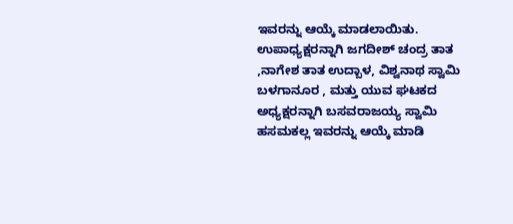ಇವರನ್ನು ಆಯ್ಕೆ ಮಾಡಲಾಯಿತು. ಉಪಾಧ್ಯಕ್ಷರನ್ನಾಗಿ ಜಗದೀಶ್ ಚಂದ್ರ ತಾತ ,ನಾಗೇಶ ತಾತ ಉದ್ಬಾಳ, ವಿಶ್ವನಾಥ ಸ್ವಾಮಿ ಬಳಗಾನೂರ , ಮತ್ತು ಯುವ ಘಟಕದ ಅಧ್ಯಕ್ಷರನ್ನಾಗಿ ಬಸವರಾಜಯ್ಯ ಸ್ವಾಮಿ ಹಸಮಕಲ್ಲ ಇವರನ್ನು ಆಯ್ಕೆ ಮಾಡಿ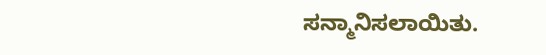ಸನ್ಮಾನಿಸಲಾಯಿತು.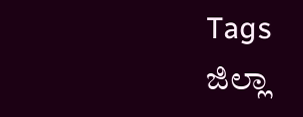Tags
ಜಿಲ್ಲಾ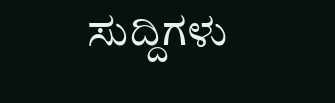ಸುದ್ದಿಗಳು